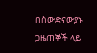በስውድናውያኑ ጋዜጠኞች ላይ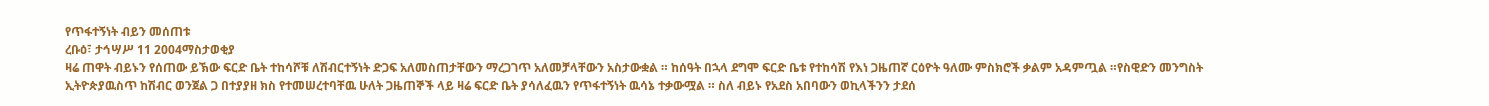የጥፋተኝነት ብይን መሰጠቱ
ረቡዕ፣ ታኅሣሥ 11 2004ማስታወቂያ
ዛሬ ጠዋት ብይኑን የሰጠው ይኽው ፍርድ ቤት ተከሳሾቹ ለሽብርተኝነት ድጋፍ አለመስጠታቸውን ማረጋገጥ አለመቻላቸውን አስታውቋል ። ከሰዓት በኋላ ደግሞ ፍርድ ቤቱ የተከሳሽ የእነ ጋዜጠኛ ርዕዮት ዓለሙ ምስክሮች ቃልም አዳምጧል ።የስዊድን መንግስት ኢትዮጵያዉስጥ ከሽብር ወንጀል ጋ በተያያዘ ክስ የተመሠረተባቸዉ ሁለት ጋዜጠኞች ላይ ዛሬ ፍርድ ቤት ያሳለፈዉን የጥፋተኝነት ዉሳኔ ተቃውሟል ። ስለ ብይኑ የአደስ አበባውን ወኪላችንን ታደሰ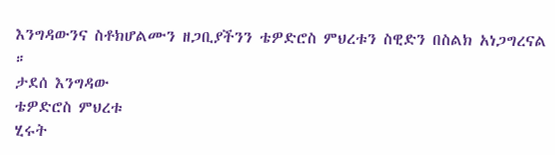እንግዳውንና ስቶክሆልሙን ዘጋቢያችንን ቴዎድሮስ ምህረቱን ስዊድን በስልክ አነጋግረናል ።
ታደሰ እንግዳው
ቴዎድሮስ ምህረቱ
ሂሩት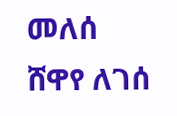መለሰ
ሸዋየ ለገሰ